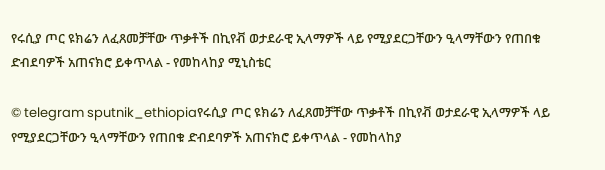የሩሲያ ጦር ዩክሬን ለፈጸመቻቸው ጥቃቶች በኪየቭ ወታደራዊ ኢላማዎች ላይ የሚያደርጋቸውን ዒላማቸውን የጠበቁ ድብደባዎች አጠናክሮ ይቀጥላል - የመከላከያ ሚኒስቴር

© telegram sputnik_ethiopiaየሩሲያ ጦር ዩክሬን ለፈጸመቻቸው ጥቃቶች በኪየቭ ወታደራዊ ኢላማዎች ላይ የሚያደርጋቸውን ዒላማቸውን የጠበቁ ድብደባዎች አጠናክሮ ይቀጥላል - የመከላከያ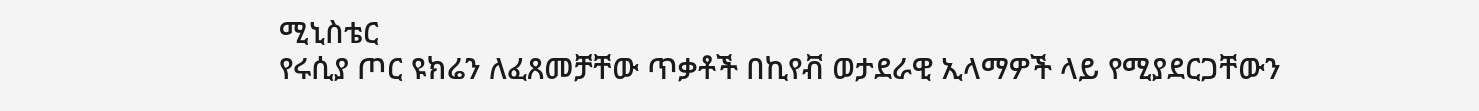ሚኒስቴር
የሩሲያ ጦር ዩክሬን ለፈጸመቻቸው ጥቃቶች በኪየቭ ወታደራዊ ኢላማዎች ላይ የሚያደርጋቸውን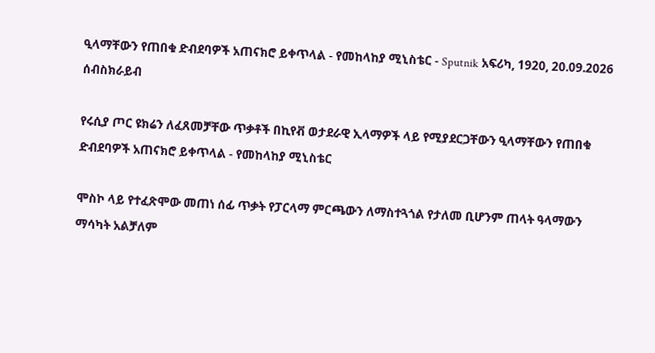ዒላማቸውን የጠበቁ ድብደባዎች አጠናክሮ ይቀጥላል - የመከላከያ ሚኒስቴር - Sputnik አፍሪካ, 1920, 20.09.2026
ሰብስክራይብ

የሩሲያ ጦር ዩክሬን ለፈጸመቻቸው ጥቃቶች በኪየቭ ወታደራዊ ኢላማዎች ላይ የሚያደርጋቸውን ዒላማቸውን የጠበቁ ድብደባዎች አጠናክሮ ይቀጥላል - የመከላከያ ሚኒስቴር

ሞስኮ ላይ የተፈጽሞው መጠነ ሰፊ ጥቃት የፓርላማ ምርጫውን ለማስተጓጎል የታለመ ቢሆንም ጠላት ዓላማውን ማሳካት አልቻለም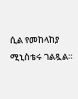ሲል የመከላከያ ሚኒስቴሩ ገልጿል።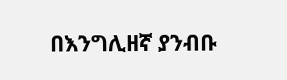በእንግሊዘኛ ያንብቡ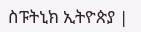ስፑትኒክ ኢትዮጵያ |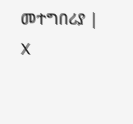መተግበሪያ |  X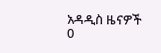አዳዲስ ዜናዎች
0